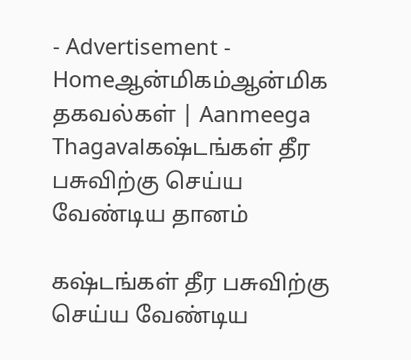- Advertisement -
Homeஆன்மிகம்ஆன்மிக தகவல்கள் | Aanmeega Thagavalகஷ்டங்கள் தீர பசுவிற்கு செய்ய வேண்டிய தானம்

கஷ்டங்கள் தீர பசுவிற்கு செய்ய வேண்டிய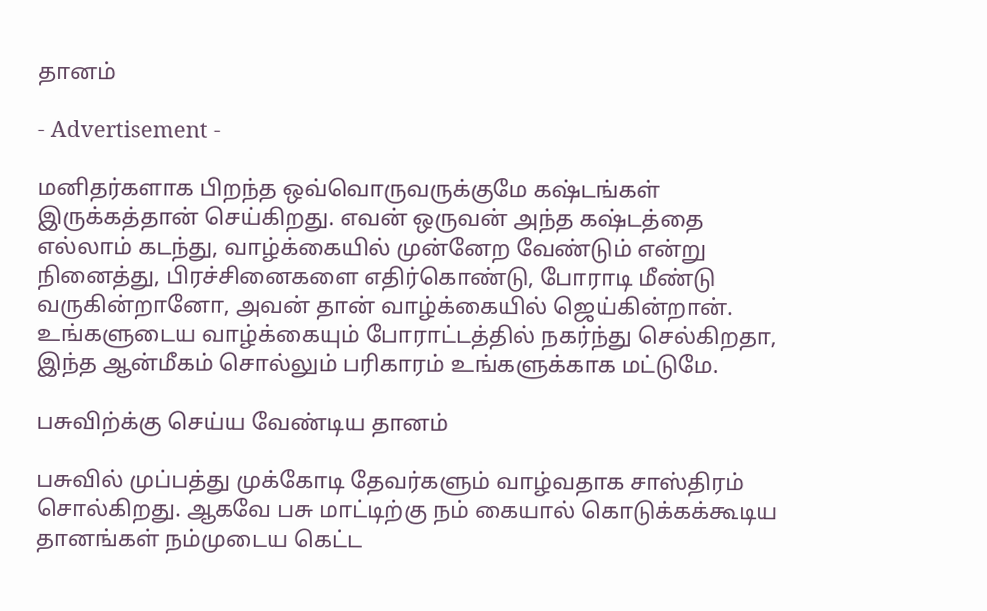தானம்

- Advertisement -

மனிதர்களாக பிறந்த ஒவ்வொருவருக்குமே கஷ்டங்கள் இருக்கத்தான் செய்கிறது. எவன் ஒருவன் அந்த கஷ்டத்தை எல்லாம் கடந்து, வாழ்க்கையில் முன்னேற வேண்டும் என்று நினைத்து, பிரச்சினைகளை எதிர்கொண்டு, போராடி மீண்டு வருகின்றானோ, அவன் தான் வாழ்க்கையில் ஜெய்கின்றான். உங்களுடைய வாழ்க்கையும் போராட்டத்தில் நகர்ந்து செல்கிறதா, இந்த ஆன்மீகம் சொல்லும் பரிகாரம் உங்களுக்காக மட்டுமே.

பசுவிற்க்கு செய்ய வேண்டிய தானம்

பசுவில் முப்பத்து முக்கோடி தேவர்களும் வாழ்வதாக சாஸ்திரம் சொல்கிறது. ஆகவே பசு மாட்டிற்கு நம் கையால் கொடுக்கக்கூடிய தானங்கள் நம்முடைய கெட்ட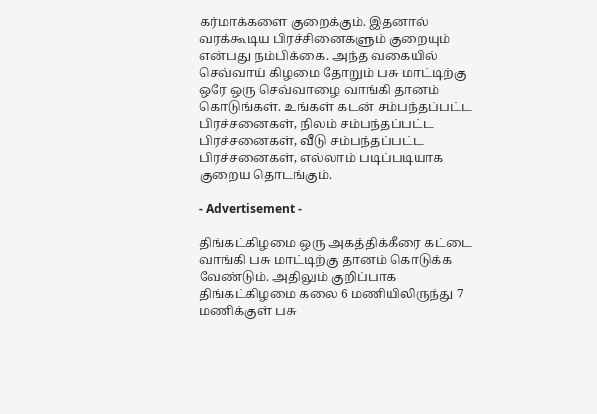கர்மாக்களை குறைக்கும். இதனால் வரக்கூடிய பிரச்சினைகளும் குறையும் என்பது நம்பிக்கை. அந்த வகையில் செவ்வாய் கிழமை தோறும் பசு மாட்டிற்கு ஒரே ஒரு செவ்வாழை வாங்கி தானம் கொடுங்கள். உங்கள் கடன் சம்பந்தப்பட்ட பிரச்சனைகள், நிலம் சம்பந்தப்பட்ட பிரச்சனைகள், வீடு சம்பந்தப்பட்ட பிரச்சனைகள், எல்லாம் படிப்படியாக குறைய தொடங்கும்.

- Advertisement -

திங்கட்கிழமை ஒரு அகத்திக்கீரை கட்டை வாங்கி பசு மாட்டிற்கு தானம் கொடுக்க வேண்டும். அதிலும் குறிப்பாக திங்கட்கிழமை கலை 6 மணியிலிருந்து 7 மணிக்குள் பசு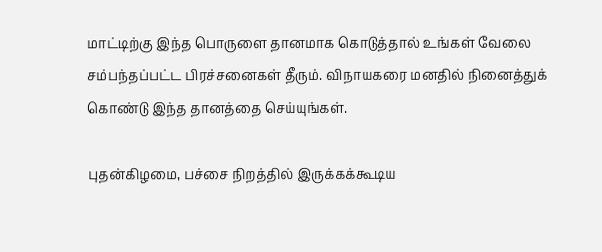மாட்டிற்கு இந்த பொருளை தானமாக கொடுத்தால் உங்கள் வேலை சம்பந்தப்பட்ட பிரச்சனைகள் தீரும். விநாயகரை மனதில் நினைத்துக் கொண்டு இந்த தானத்தை செய்யுங்கள்.

புதன்கிழமை, பச்சை நிறத்தில் இருக்கக்கூடிய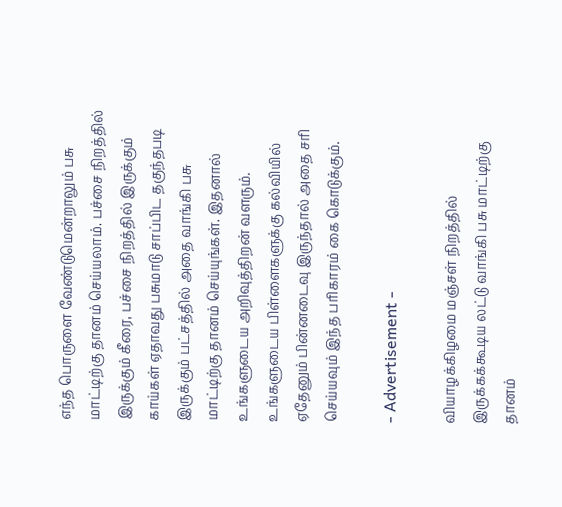எந்த பொருளை வேண்டுமென்றாலும் பசு மாட்டிற்கு தானம் செய்யலாம். பச்சை நிறத்தில் இருக்கும் கீரை, பச்சை நிறத்தில் இருக்கும் காய்கள் ஏதாவது பசுமாடு சாப்பிட தகுந்தபடி இருக்கும் பட்சத்தில் அதை வாங்கி பசு மாட்டிற்கு தானம் செய்யுங்கள். இதனால் உங்களுடைய அறிவுத்திறன் வளரும். உங்களுடைய பிள்ளைகளுக்கு கல்வியில் ஏதேனும் பின்னடைவு இருந்தால் அதை சரி செய்யவும் இந்த பரிகாரம் கை கொடுக்கும்.

- Advertisement -

வியாழக்கிழமை மஞ்சள் நிறத்தில் இருக்கக்கூடிய லட்டு வாங்கி பசு மாட்டிற்கு தானம்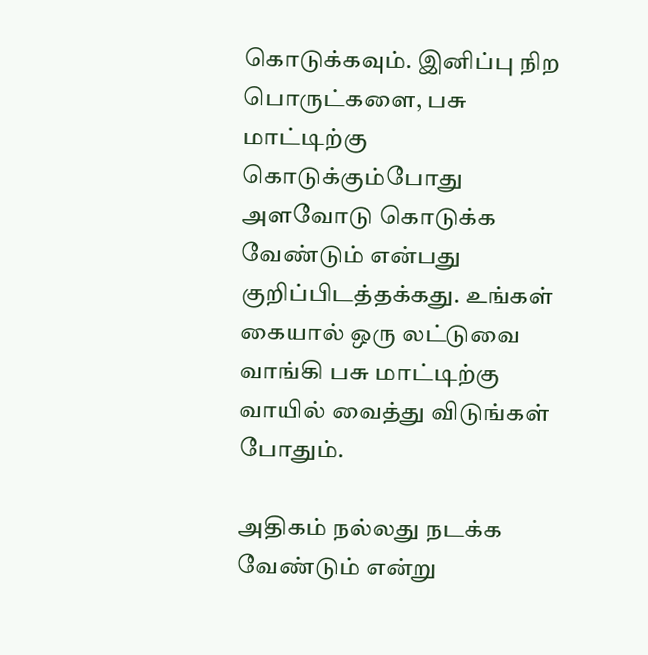கொடுக்கவும். இனிப்பு நிற பொருட்களை, பசு மாட்டிற்கு கொடுக்கும்போது அளவோடு கொடுக்க வேண்டும் என்பது குறிப்பிடத்தக்கது. உங்கள் கையால் ஒரு லட்டுவை வாங்கி பசு மாட்டிற்கு வாயில் வைத்து விடுங்கள் போதும்.

அதிகம் நல்லது நடக்க வேண்டும் என்று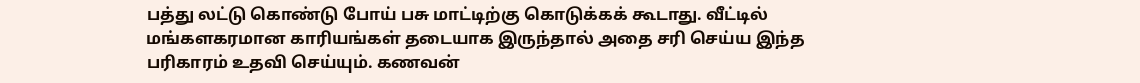பத்து லட்டு கொண்டு போய் பசு மாட்டிற்கு கொடுக்கக் கூடாது. வீட்டில் மங்களகரமான காரியங்கள் தடையாக இருந்தால் அதை சரி செய்ய இந்த பரிகாரம் உதவி செய்யும். கணவன்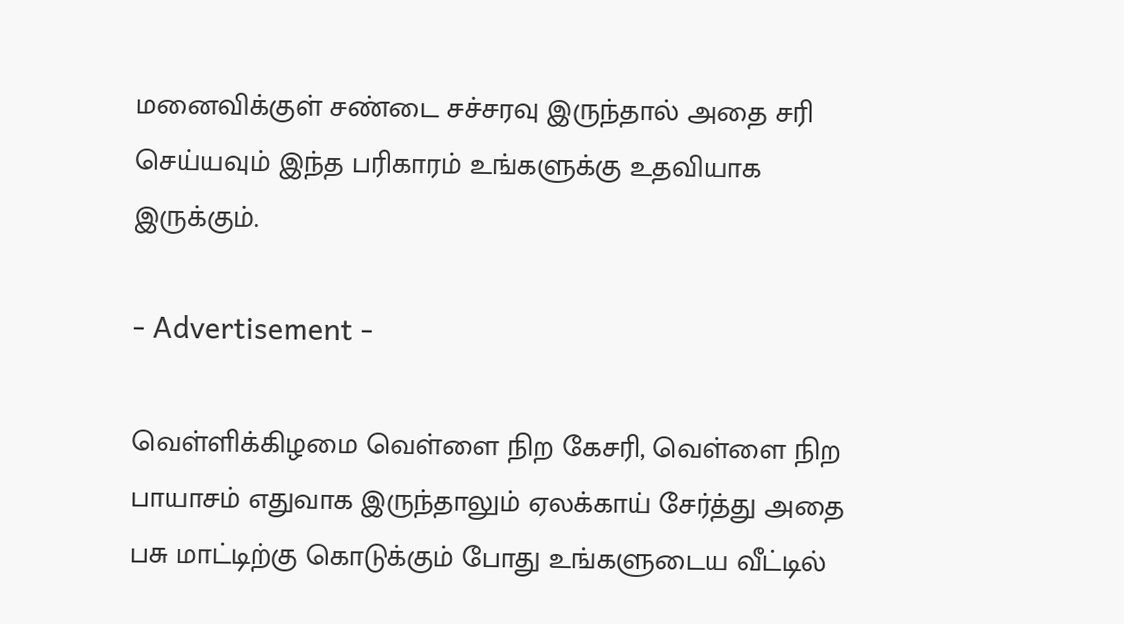மனைவிக்குள் சண்டை சச்சரவு இருந்தால் அதை சரி செய்யவும் இந்த பரிகாரம் உங்களுக்கு உதவியாக இருக்கும்.

- Advertisement -

வெள்ளிக்கிழமை வெள்ளை நிற கேசரி, வெள்ளை நிற பாயாசம் எதுவாக இருந்தாலும் ஏலக்காய் சேர்த்து அதை பசு மாட்டிற்கு கொடுக்கும் போது உங்களுடைய வீட்டில்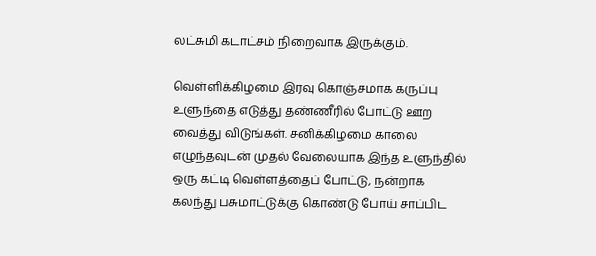லட்சுமி கடாட்சம் நிறைவாக இருக்கும்.

வெள்ளிக்கிழமை இரவு கொஞ்சமாக கருப்பு உளுந்தை எடுத்து தண்ணீரில் போட்டு ஊற வைத்து விடுங்கள். சனிக்கிழமை காலை எழுந்தவுடன் முதல் வேலையாக இந்த உளுந்தில் ஒரு கட்டி வெள்ளத்தைப் போட்டு, நன்றாக கலந்து பசுமாட்டுக்கு கொண்டு போய் சாப்பிட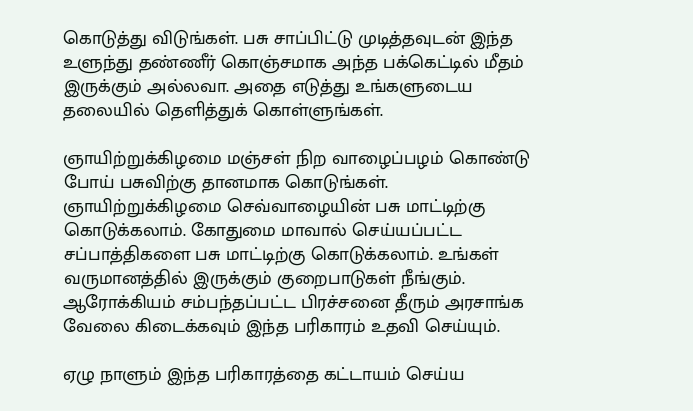கொடுத்து விடுங்கள். பசு சாப்பிட்டு முடித்தவுடன் இந்த உளுந்து தண்ணீர் கொஞ்சமாக அந்த பக்கெட்டில் மீதம் இருக்கும் அல்லவா. அதை எடுத்து உங்களுடைய தலையில் தெளித்துக் கொள்ளுங்கள்.

ஞாயிற்றுக்கிழமை மஞ்சள் நிற வாழைப்பழம் கொண்டு போய் பசுவிற்கு தானமாக கொடுங்கள். ஞாயிற்றுக்கிழமை செவ்வாழையின் பசு மாட்டிற்கு கொடுக்கலாம். கோதுமை மாவால் செய்யப்பட்ட சப்பாத்திகளை பசு மாட்டிற்கு கொடுக்கலாம். உங்கள் வருமானத்தில் இருக்கும் குறைபாடுகள் நீங்கும். ஆரோக்கியம் சம்பந்தப்பட்ட பிரச்சனை தீரும் அரசாங்க வேலை கிடைக்கவும் இந்த பரிகாரம் உதவி செய்யும்.

ஏழு நாளும் இந்த பரிகாரத்தை கட்டாயம் செய்ய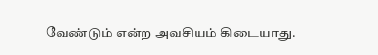வேண்டும் என்ற அவசியம் கிடையாது.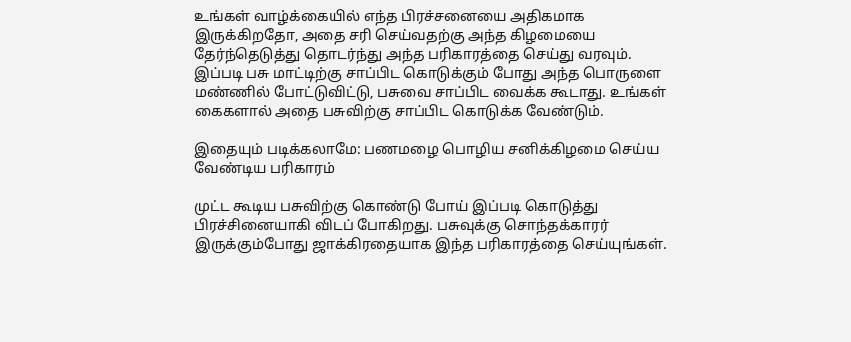உங்கள் வாழ்க்கையில் எந்த பிரச்சனையை அதிகமாக இருக்கிறதோ, அதை சரி செய்வதற்கு அந்த கிழமையை தேர்ந்தெடுத்து தொடர்ந்து அந்த பரிகாரத்தை செய்து வரவும். இப்படி பசு மாட்டிற்கு சாப்பிட கொடுக்கும் போது அந்த பொருளை மண்ணில் போட்டுவிட்டு, பசுவை சாப்பிட வைக்க கூடாது. உங்கள் கைகளால் அதை பசுவிற்கு சாப்பிட கொடுக்க வேண்டும்.

இதையும் படிக்கலாமே: பணமழை பொழிய சனிக்கிழமை செய்ய வேண்டிய பரிகாரம்

முட்ட கூடிய பசுவிற்கு கொண்டு போய் இப்படி கொடுத்து பிரச்சினையாகி விடப் போகிறது. பசுவுக்கு சொந்தக்காரர் இருக்கும்போது ஜாக்கிரதையாக இந்த பரிகாரத்தை செய்யுங்கள்.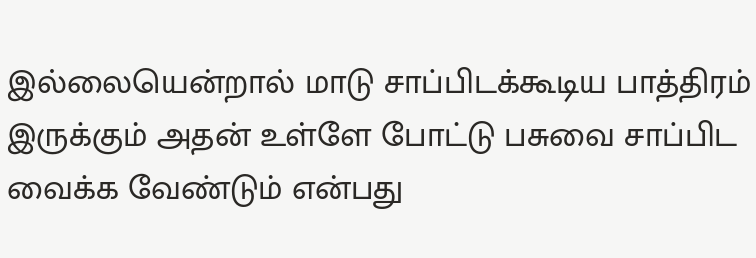இல்லையென்றால் மாடு சாப்பிடக்கூடிய பாத்திரம் இருக்கும் அதன் உள்ளே போட்டு பசுவை சாப்பிட வைக்க வேண்டும் என்பது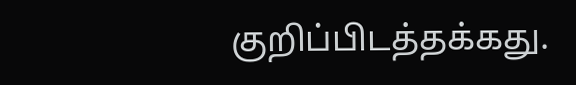குறிப்பிடத்தக்கது.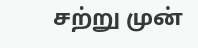சற்று முன்